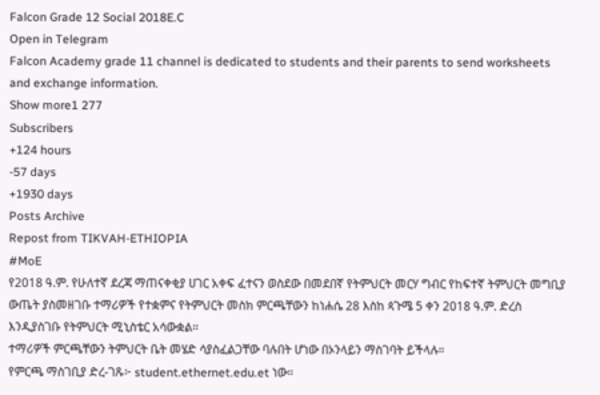Falcon Grade 12 Social 2018E.C
Open in Telegram
Falcon Academy grade 11 channel is dedicated to students and their parents to send worksheets and exchange information.
Show more1 277
Subscribers
+124 hours
-57 days
+1930 days
Posts Archive
Repost from TIKVAH-ETHIOPIA
#MoE
የ2018 ዓ.ም. የሁለተኛ ደረጃ ማጠናቀቂያ ሀገር አቀፍ ፈተናን ወስደው በመደበኛ የትምህርት መርሃ ግብር የከፍተኛ ትምህርት መግቢያ ውጤት ያስመዘገቡ ተማሪዎች የተቋምና የትምህርት መስክ ምርጫቸውን ከነሐሴ 28 እስከ ጳጉሜ 5 ቀን 2018 ዓ.ም. ድረስ እንዲያስገቡ የትምህርት ሚኒስቴር አሳውቋል።
ተማሪዎች ምርጫቸውን ትምህርት ቤት መሄድ ሳያስፈልጋቸው ባሉበት ሆነው በኦንላይን ማስገባት ይችላሉ።
የምርጫ ማስገቢያ ድረ-ገጹ፦ student.ethernet.edu.et ነው።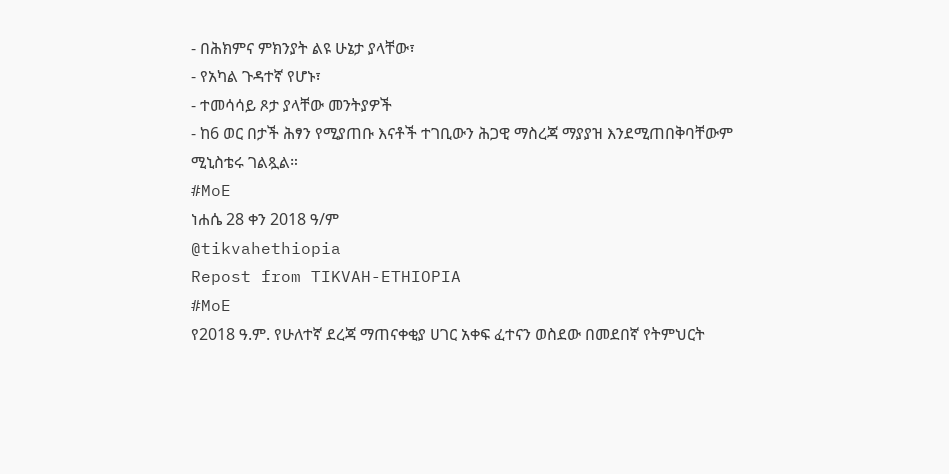- በሕክምና ምክንያት ልዩ ሁኔታ ያላቸው፣
- የአካል ጉዳተኛ የሆኑ፣
- ተመሳሳይ ጾታ ያላቸው መንትያዎች
- ከ6 ወር በታች ሕፃን የሚያጠቡ እናቶች ተገቢውን ሕጋዊ ማስረጃ ማያያዝ እንደሚጠበቅባቸውም ሚኒስቴሩ ገልጿል።
#MoE
ነሐሴ 28 ቀን 2018 ዓ/ም
@tikvahethiopia
Repost from TIKVAH-ETHIOPIA
#MoE
የ2018 ዓ.ም. የሁለተኛ ደረጃ ማጠናቀቂያ ሀገር አቀፍ ፈተናን ወስደው በመደበኛ የትምህርት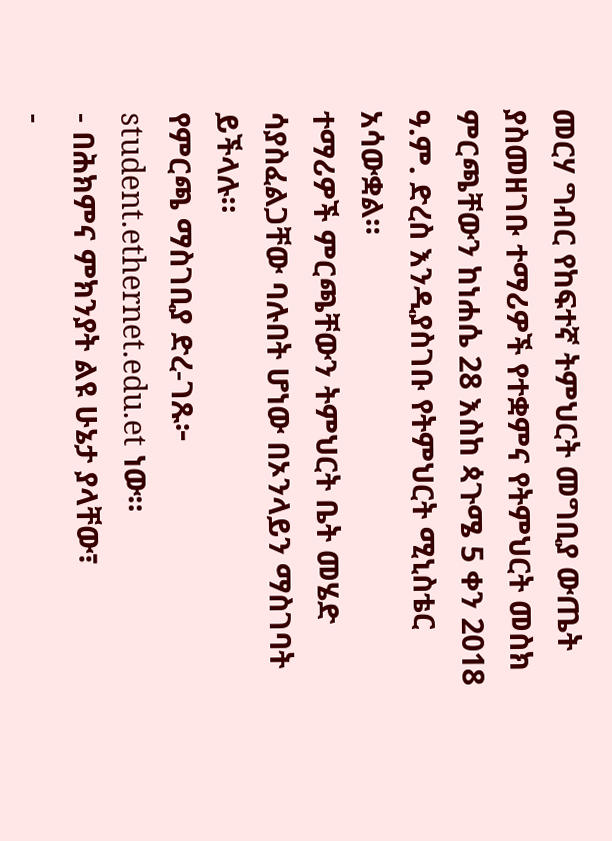መርሃ ግብር የከፍተኛ ትምህርት መግቢያ ውጤት ያስመዘገቡ ተማሪዎች የተቋምና የትምህርት መስክ ምርጫቸውን ከነሐሴ 28 እስከ ጳጉሜ 5 ቀን 2018 ዓ.ም. ድረስ እንዲያስገቡ የትምህርት ሚኒስቴር አሳውቋል።
ተማሪዎች ምርጫቸውን ትምህርት ቤት መሄድ ሳያስፈልጋቸው ባሉበት ሆነው በኦንላይን ማስገባት ይችላሉ።
የምርጫ ማስገቢያ ድረ-ገጹ፦ student.ethernet.edu.et ነው።
- በሕክምና ምክንያት ልዩ ሁኔታ ያላቸው፣
-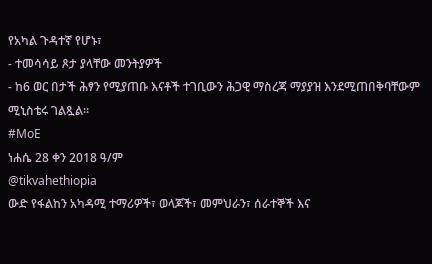የአካል ጉዳተኛ የሆኑ፣
- ተመሳሳይ ጾታ ያላቸው መንትያዎች
- ከ6 ወር በታች ሕፃን የሚያጠቡ እናቶች ተገቢውን ሕጋዊ ማስረጃ ማያያዝ እንደሚጠበቅባቸውም ሚኒስቴሩ ገልጿል።
#MoE
ነሐሴ 28 ቀን 2018 ዓ/ም
@tikvahethiopia
ውድ የፋልከን አካዳሚ ተማሪዎች፣ ወላጆች፣ መምህራን፣ ሰራተኞች እና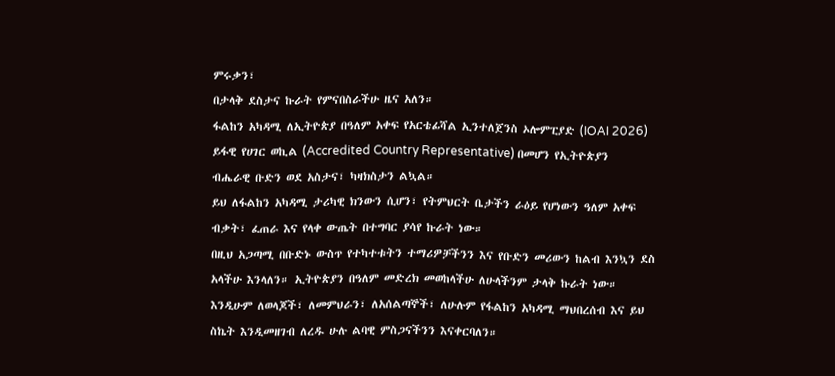ምሩቃን፣
በታላቅ ደስታና ኩራት የምናበስራችሁ ዜና አለን።
ፋልከን አካዳሚ ለኢትዮጵያ በዓለም አቀፍ የአርቴፊሻል ኢንተለጀንስ ኦሎምፒያድ (IOAI 2026) ይፋዊ የሀገር ወኪል (Accredited Country Representative) በመሆን የኢትዮጵያን ብሔራዊ ቡድን ወደ አስታና፣ ካዛክስታን ልኳል።
ይህ ለፋልከን አካዳሚ ታሪካዊ ክንውን ሲሆን፣ የትምህርት ቤታችን ራዕይ የሆነውን ዓለም አቀፍ ብቃት፣ ፈጠራ እና የላቀ ውጤት በተግባር ያሳየ ኩራት ነው።
በዚህ አጋጣሚ በቡድኑ ውስጥ የተካተቱትን ተማሪዎቻችንን እና የቡድን መሪውን ከልብ እንኳን ደስ አላችሁ እንላለን። ኢትዮጵያን በዓለም መድረክ መወከላችሁ ለሁላችንም ታላቅ ኩራት ነው።
እንዲሁም ለወላጆች፣ ለመምህራን፣ ለአሰልጣኞች፣ ለሁሉም የፋልከን አካዳሚ ማህበረሰብ እና ይህ ስኬት እንዲመዘገብ ለረዱ ሁሉ ልባዊ ምስጋናችንን እናቀርባለን።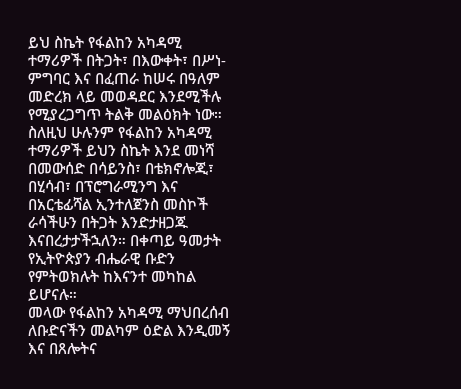ይህ ስኬት የፋልከን አካዳሚ ተማሪዎች በትጋት፣ በእውቀት፣ በሥነ-ምግባር እና በፈጠራ ከሠሩ በዓለም መድረክ ላይ መወዳደር እንደሚችሉ የሚያረጋግጥ ትልቅ መልዕክት ነው።
ስለዚህ ሁሉንም የፋልከን አካዳሚ ተማሪዎች ይህን ስኬት እንደ መነሻ በመውሰድ በሳይንስ፣ በቴክኖሎጂ፣ በሂሳብ፣ በፕሮግራሚንግ እና በአርቴፊሻል ኢንተለጀንስ መስኮች ራሳችሁን በትጋት እንድታዘጋጁ እናበረታታችኋለን። በቀጣይ ዓመታት የኢትዮጵያን ብሔራዊ ቡድን የምትወክሉት ከእናንተ መካከል ይሆናሉ።
መላው የፋልከን አካዳሚ ማህበረሰብ ለቡድናችን መልካም ዕድል እንዲመኝ እና በጸሎትና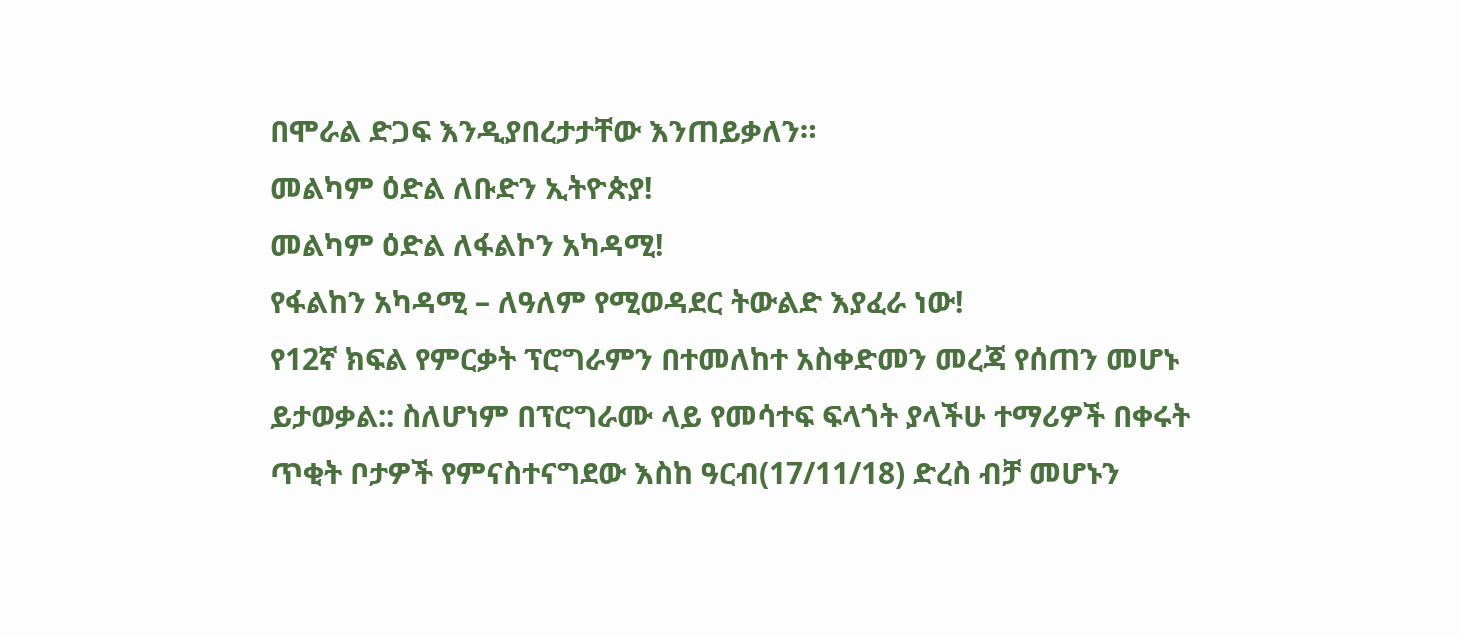በሞራል ድጋፍ እንዲያበረታታቸው እንጠይቃለን።
መልካም ዕድል ለቡድን ኢትዮጵያ!
መልካም ዕድል ለፋልኮን አካዳሚ!
የፋልከን አካዳሚ – ለዓለም የሚወዳደር ትውልድ እያፈራ ነው!
የ12ኛ ክፍል የምርቃት ፕሮግራምን በተመለከተ አስቀድመን መረጃ የሰጠን መሆኑ ይታወቃል:: ስለሆነም በፕሮግራሙ ላይ የመሳተፍ ፍላጎት ያላችሁ ተማሪዎች በቀሩት ጥቂት ቦታዎች የምናስተናግደው እስከ ዓርብ(17/11/18) ድረስ ብቻ መሆኑን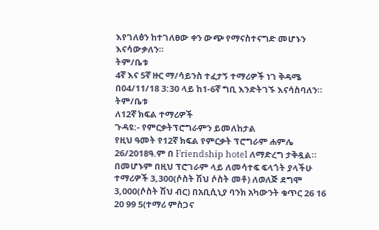እየገለፅን ከተገለፀው ቀን ውጭ የማናስተናግድ መሆኑን እናሳውቃለን።
ትም/ቤቱ
4ኛ እና 5ኛ ዙር ማ/ሳይንስ ተፈታኝ ተማሪዎች ነገ ቅዳሜ በ04/11/18 3:30 ላይ ከ1-6ኛ ግቢ እንድትገኙ እናሳስባለን።
ትም/ቤቱ
ለ12ኛ ክፍል ተማሪዎች
ጉዳዩ:- የምርቃትፕሮግራምን ይመለከታል
የዚህ ዓመት የ12ኛ ክፍል የምርቃት ፕሮግራም ሐምሌ 26/2018ዓ.ም በ Friendship hotel ለማድረግ ታቅዷል። በመሆኑም በዚህ ፕሮገራም ላይ ለመሳተፍ ፍላጎት ያላችሁ ተማሪዎች 3,300(ሶስት ሽህ ሶስት መቶ) ለወለጅ ደግሞ 3,000(ሶስት ሽህ ብር) በአቢሲኒያ ባንክ አካውንት ቁጥር 26 16 20 99 5(ተማሪ ምስጋና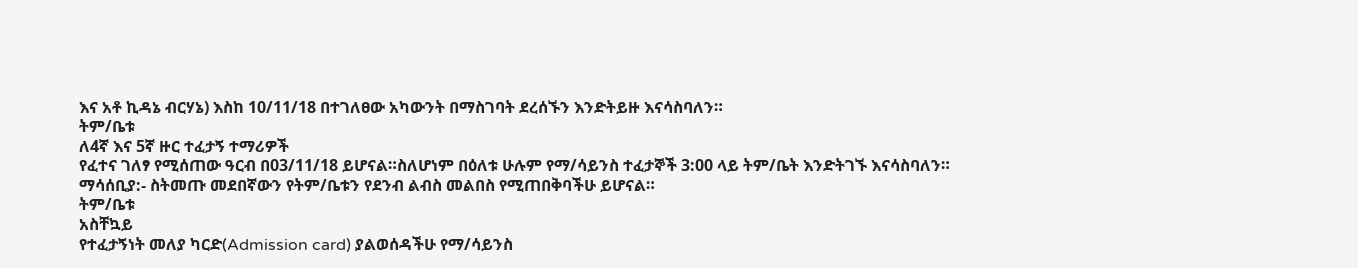እና አቶ ኪዳኔ ብርሃኔ) እስከ 10/11/18 በተገለፀው አካውንት በማስገባት ደረሰኙን እንድትይዙ እናሳስባለን።
ትም/ቤቱ
ለ4ኛ እና 5ኛ ዙር ተፈታኝ ተማሪዎች
የፈተና ገለፃ የሚሰጠው ዓርብ በ03/11/18 ይሆናል።ስለሆነም በዕለቱ ሁሉም የማ/ሳይንስ ተፈታኞች 3:00 ላይ ትም/ቤት እንድትገኙ እናሳስባለን።
ማሳሰቢያ:- ስትመጡ መደበኛውን የትም/ቤቱን የደንብ ልብስ መልበስ የሚጠበቅባችሁ ይሆናል።
ትም/ቤቱ
አስቸኳይ
የተፈታኝነት መለያ ካርድ(Admission card) ያልወሰዳችሁ የማ/ሳይንስ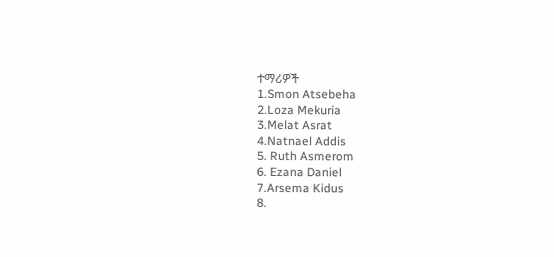ተማሪዎች
1.Smon Atsebeha
2.Loza Mekuria
3.Melat Asrat
4.Natnael Addis
5. Ruth Asmerom
6. Ezana Daniel
7.Arsema Kidus
8.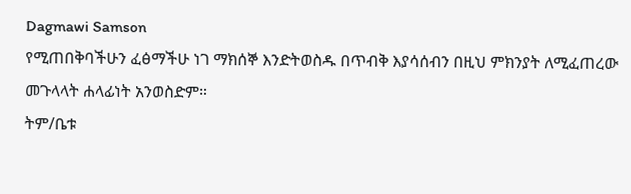Dagmawi Samson
የሚጠበቅባችሁን ፈፅማችሁ ነገ ማክሰኞ እንድትወስዱ በጥብቅ እያሳሰብን በዚህ ምክንያት ለሚፈጠረው መጉላላት ሐላፊነት አንወስድም።
ትም/ቤቱ